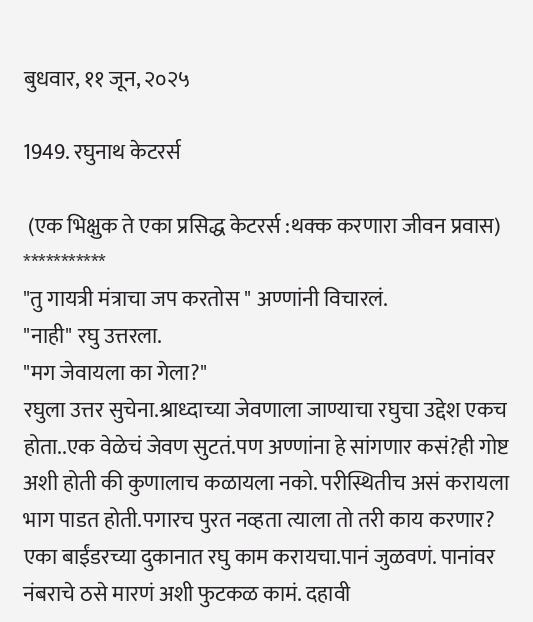बुधवार, ११ जून, २०२५

1949. रघुनाथ केटरर्स

 (एक भिक्षुक ते एका प्रसिद्ध केटरर्स :थक्क करणारा जीवन प्रवास)
***********
"तु गायत्री मंत्राचा जप करतोस " अण्णांनी विचारलं.
"नाही" रघु उत्तरला.
"मग जेवायला का गेला?"
रघुला उत्तर सुचेना.श्राध्दाच्या जेवणाला जाण्याचा रघुचा उद्देश एकच होता..एक वेळेचं जेवण सुटतं.पण अण्णांना हे सांगणार कसं?ही गोष्ट अशी होती की कुणालाच कळायला नको. परीस्थितीच असं करायला भाग पाडत होती.पगारच पुरत नव्हता त्याला तो तरी काय करणार?
एका बाईंडरच्या दुकानात रघु काम करायचा.पानं जुळवणं. पानांवर नंबराचे ठसे मारणं अशी फुटकळ कामं. दहावी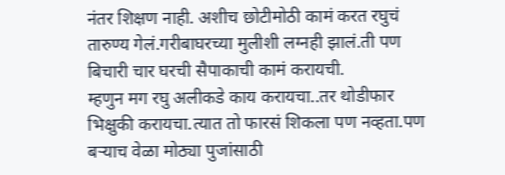नंतर शिक्षण नाही. अशीच छोटीमोठी कामं करत रघुचं तारुण्य गेलं.गरीबाघरच्या मुलीशी लग्नही झालं.ती पण बिचारी चार घरची सैपाकाची कामं करायची.
म्हणुन मग रघु अलीकडे काय करायचा..तर थोडीफार भिक्षुकी करायचा.त्यात तो फारसं शिकला पण नव्हता.पण बऱ्याच वेळा मोठ्या पुजांसाठी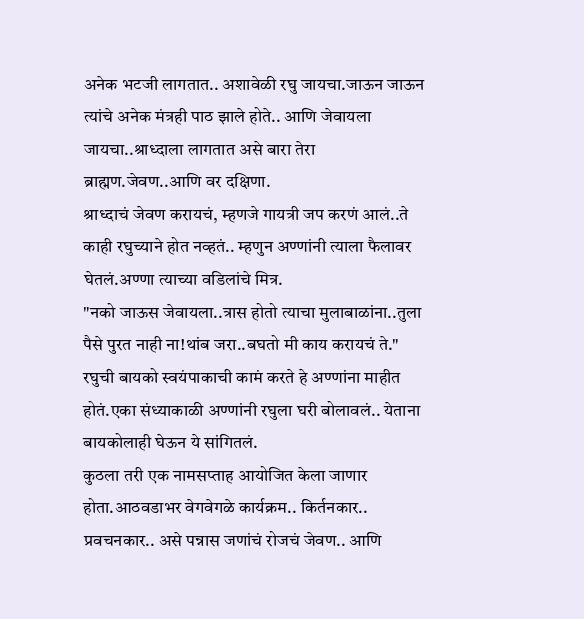अनेक भटजी लागतात.. अशावेळी रघु जायचा.जाऊन जाऊन त्यांचे अनेक मंत्रही पाठ झाले होते.. आणि जेवायला जायचा..श्राध्दाला लागतात असे बारा तेरा ब्राह्मण.जेवण..आणि वर दक्षिणा.
श्राध्दाचं जेवण करायचं, म्हणजे गायत्री जप करणं आलं..ते काही रघुच्याने होत नव्हतं.. म्हणुन अण्णांनी त्याला फैलावर घेतलं.अण्णा त्याच्या वडिलांचे मित्र.
"नको जाऊस जेवायला..त्रास होतो त्याचा मुलाबाळांना..तुला पैसे पुरत नाही ना!थांब जरा..बघतो मी काय करायचं ते."
रघुची बायको स्वयंपाकाची कामं करते हे अण्णांना माहीत होतं.एका संध्याकाळी अण्णांनी रघुला घरी बोलावलं.. येताना बायकोलाही घेऊन ये सांगितलं.
कुठला तरी एक नामसप्ताह आयोजित केला जाणार होता.आठवडाभर वेगवेगळे कार्यक्रम.. किर्तनकार.. प्रवचनकार.. असे पन्नास जणांचं रोजचं जेवण.. आणि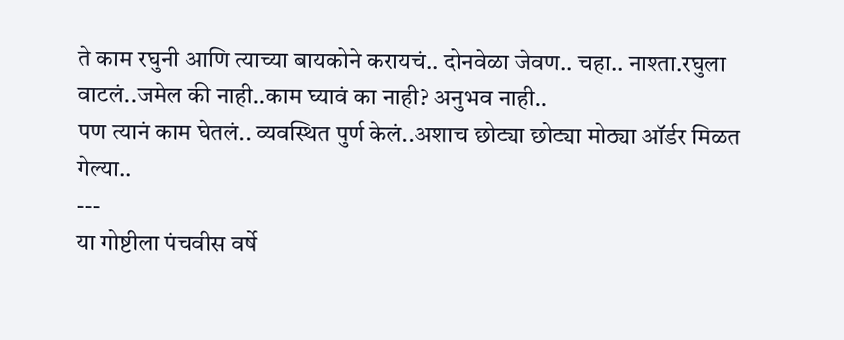ते काम रघुनी आणि त्याच्या बायकोने करायचं.. दोनवेळा जेवण.. चहा.. नाश्ता.रघुला वाटलं..जमेल की नाही..काम घ्यावं का नाही? अनुभव नाही..
पण त्यानं काम घेतलं.. व्यवस्थित पुर्ण केलं..अशाच छोट्या छोट्या मोठ्या ऑर्डर मिळत गेल्या..
---
या गोष्टीला पंचवीस वर्षे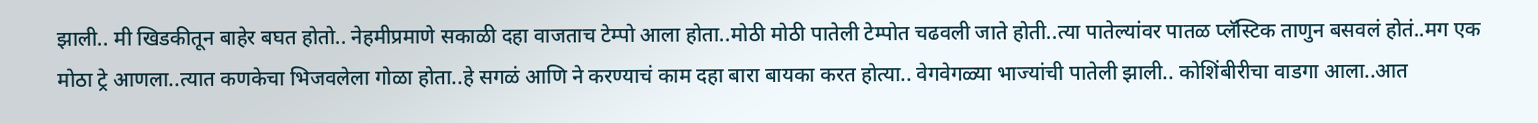झाली.. मी खिडकीतून बाहेर बघत होतो.. नेहमीप्रमाणे सकाळी दहा वाजताच टेम्पो आला होता..मोठी मोठी पातेली टेम्पोत चढवली जाते होती..त्या पातेल्यांवर पातळ प्लॅस्टिक ताणुन बसवलं होतं..मग एक मोठा ट्रे आणला..त्यात कणकेचा भिजवलेला गोळा होता..हे सगळं आणि ने करण्याचं काम दहा बारा बायका करत होत्या.. वेगवेगळ्या भाज्यांची पातेली झाली.. कोशिंबीरीचा वाडगा आला..आत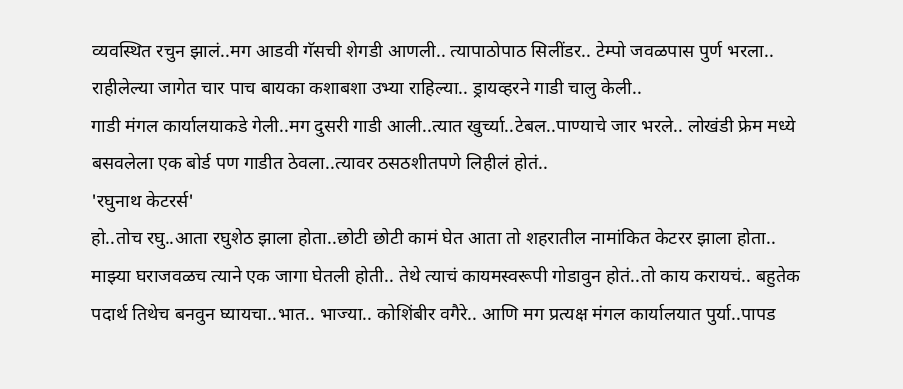व्यवस्थित रचुन झालं..मग आडवी गॅसची शेगडी आणली.. त्यापाठोपाठ सिलींडर.. टेम्पो जवळपास पुर्ण भरला.. राहीलेल्या जागेत चार पाच बायका कशाबशा उभ्या राहिल्या.. ड्रायव्हरने गाडी चालु केली..
गाडी मंगल कार्यालयाकडे गेली..मग दुसरी गाडी आली..त्यात खुर्च्या..टेबल..पाण्याचे जार भरले.. लोखंडी फ्रेम मध्ये बसवलेला एक बोर्ड पण गाडीत ठेवला..त्यावर ठसठशीतपणे लिहीलं होतं..
'रघुनाथ केटरर्स'
हो..तोच रघु..आता रघुशेठ झाला होता..छोटी छोटी कामं घेत आता तो शहरातील नामांकित केटरर झाला होता.. माझ्या घराजवळच त्याने एक जागा घेतली होती.. तेथे त्याचं कायमस्वरूपी गोडावुन होतं..तो काय करायचं.. बहुतेक पदार्थ तिथेच बनवुन घ्यायचा..भात.. भाज्या.. कोशिंबीर वगैरे.. आणि मग प्रत्यक्ष मंगल कार्यालयात पुर्या..पापड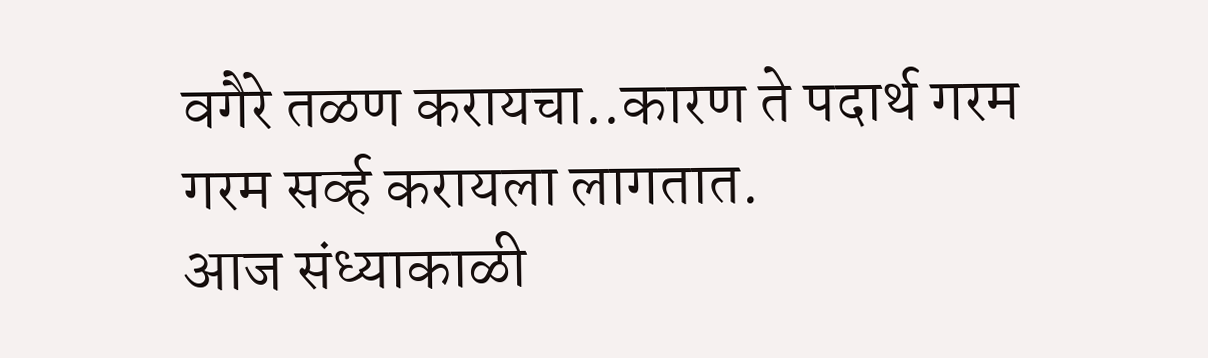वगैरे तळण करायचा..कारण ते पदार्थ गरम गरम सर्व्ह करायला लागतात.
आज संध्याकाळी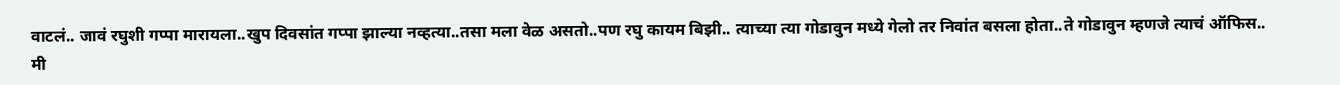वाटलं.. जावं रघुशी गप्पा मारायला..खुप दिवसांत गप्पा झाल्या नव्हत्या..तसा मला वेळ असतो..पण रघु कायम बिझी.. त्याच्या त्या गोडावुन मध्ये गेलो तर निवांत बसला होता..ते गोडावुन म्हणजे त्याचं ऑफिस..
मी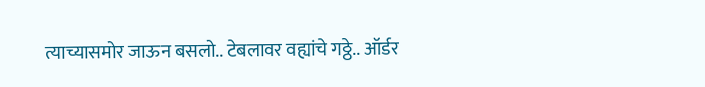त्याच्यासमोर जाऊन बसलो.. टेबलावर वह्यांचे गठ्ठे.. ऑर्डर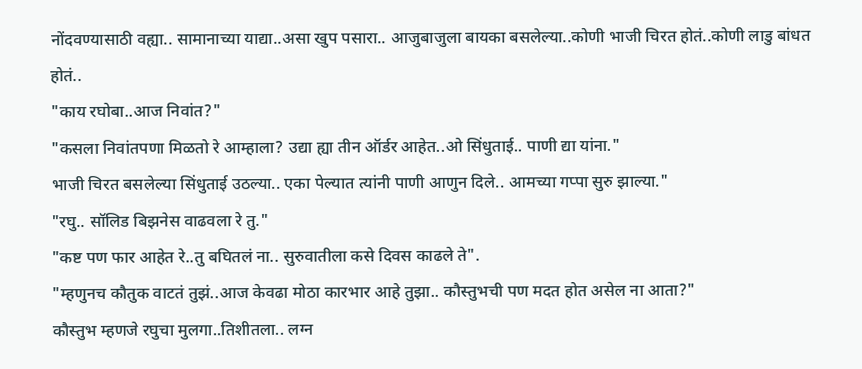नोंदवण्यासाठी वह्या.. सामानाच्या याद्या..असा खुप पसारा.. आजुबाजुला बायका बसलेल्या..कोणी भाजी चिरत होतं..कोणी लाडु बांधत होतं..
"काय रघोबा..आज निवांत?"
"कसला निवांतपणा मिळतो रे आम्हाला? उद्या ह्या तीन ऑर्डर आहेत..ओ सिंधुताई.. पाणी द्या यांना."
भाजी चिरत बसलेल्या सिंधुताई उठल्या.. एका पेल्यात त्यांनी पाणी आणुन दिले.. आमच्या गप्पा सुरु झाल्या."
"रघु.. सॉलिड बिझनेस वाढवला रे तु."
"कष्ट पण फार आहेत रे..तु बघितलं ना.. सुरुवातीला कसे दिवस काढले ते".
"म्हणुनच कौतुक वाटतं तुझं..आज केवढा मोठा कारभार आहे तुझा.. कौस्तुभची पण मदत होत असेल ना आता?"
कौस्तुभ म्हणजे रघुचा मुलगा..तिशीतला.. लग्न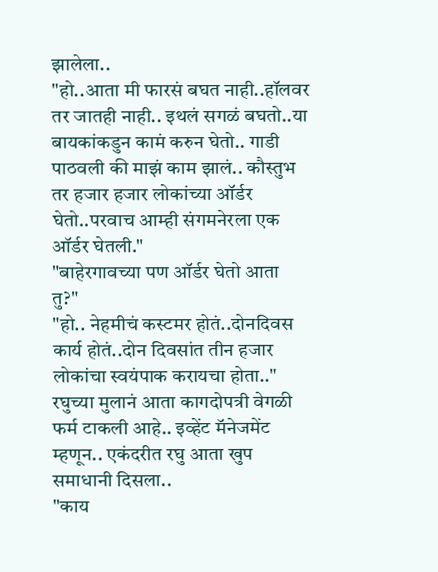झालेला..
"हो..आता मी फारसं बघत नाही..हॉलवर तर जातही नाही.. इथलं सगळं बघतो..या बायकांकडुन कामं करुन घेतो.. गाडी पाठवली की माझं काम झालं.. कौस्तुभ तर हजार हजार लोकांच्या ऑर्डर घेतो..परवाच आम्ही संगमनेरला एक ऑर्डर घेतली."
"बाहेरगावच्या पण ऑर्डर घेतो आता तु?"
"हो.. नेहमीचं कस्टमर होतं..दोन‌दिवस कार्य होतं..दोन‌ दिवसांत तीन हजार लोकांचा स्वयंपाक करायचा होता.."
रघुच्या मुलानं आता कागदोपत्री वेगळी फर्म टाकली आहे.. इव्हेंट मॅनेजमेंट म्हणून.. एकंदरीत रघु आता खुप समाधानी दिसला..
"काय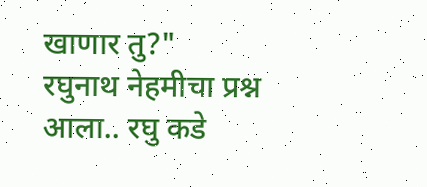खाणार तु?"
रघुनाथ नेहमीचा प्रश्न आला.. रघु कडे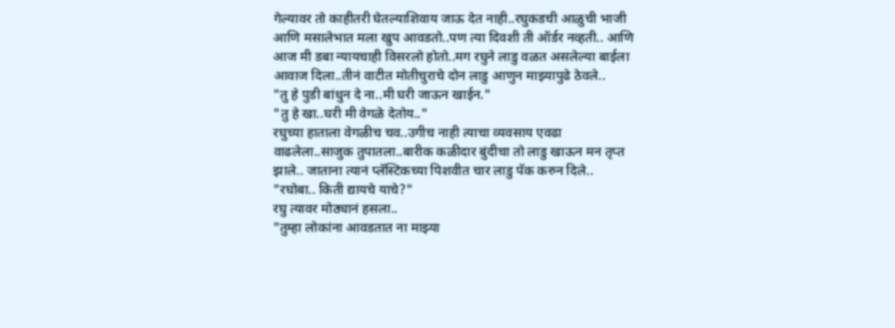गेल्यावर तो काहीतरी घेतल्याशिवाय जाऊ देत नाही..रघुकडची आळुची भाजी आणि मसालेभात मला खुप आवडतो..पण त्या दिवशी ती ऑर्डर नव्हती.. आणि आज मी डबा न्यायचाही विसरलो होतो..मग रघुने लाडु वळत असलेल्या बाईला आवाज दिला..तीनं वाटीत मोतीचुराचे दोन लाडु आणुन माझ्यापुढे ठेवले..
"तु हे पुडी बांधुन दे ना..मी घरी जाऊन खाईन."
"तु हे खा..घरी मी वेगळे देतोय.."
रघुच्या हाताला वेगळीच चव..उगीच नाही त्याचा व्यवसाय एवढा वाढलेला..साजुक तुपातला..बारीक कळीदार बुंदीचा तो लाडु खाऊन मन तृप्त झाले.. जाताना त्यानं प्लॅस्टिकच्या पिशवीत चार लाडु पॅक करुन दिले..
"रघोबा.. किती द्यायचे याचे?"
रघु त्यावर मोठ्यानं हसला..
"तुम्हा लोकांना आवडतात ना माझ्या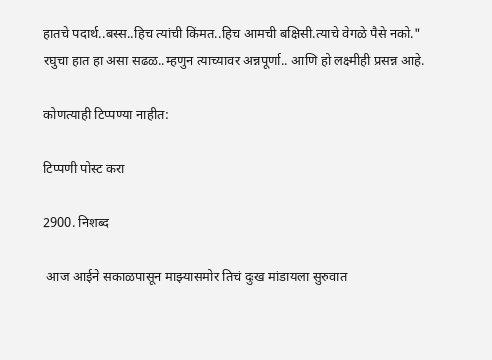हातचे पदार्थ..बस्स..हिच त्यांची किंमत..हिच आमची बक्षिसी.त्याचे वेगळे पैसे नको."
रघुचा हात हा असा सढळ..म्हणुन त्याच्यावर अन्नपूर्णा.. आणि हो लक्ष्मीही प्रसन्न आहे.

कोणत्याही टिप्पण्‍या नाहीत:

टिप्पणी पोस्ट करा

2900. निशब्द

 आज आईने सकाळपासून माझ्यासमोर तिचं दुःख मांडायला सुरुवात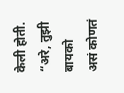केली होती. “अरे, तुझी बायको असं कोणतं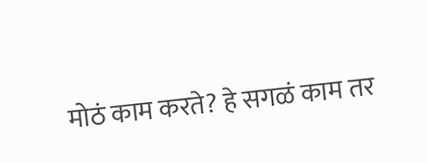मोठं काम करते? हे सगळं काम तर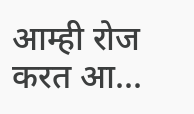आम्ही रोज करत आ...